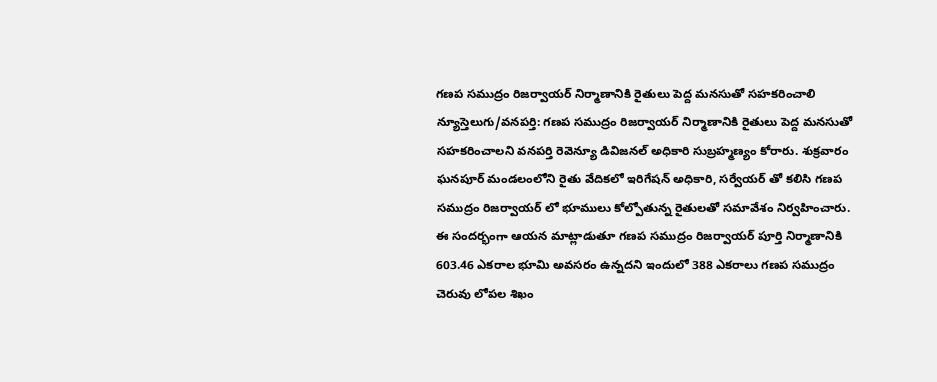గణప సముద్రం రిజర్వాయర్ నిర్మాణానికి రైతులు పెద్ద మనసుతో సహకరించాలి
న్యూస్తెలుగు/వనపర్తి: గణప సముద్రం రిజర్వాయర్ నిర్మాణానికి రైతులు పెద్ద మనసుతో సహకరించాలని వనపర్తి రెవెన్యూ డివిజనల్ అధికారి సుబ్రహ్మణ్యం కోరారు. శుక్రవారం ఘనపూర్ మండలంలోని రైతు వేదికలో ఇరిగేషన్ అధికారి, సర్వేయర్ తో కలిసి గణప సముద్రం రిజర్వాయర్ లో భూములు కోల్పోతున్న రైతులతో సమావేశం నిర్వహించారు.
ఈ సందర్భంగా ఆయన మాట్లాడుతూ గణప సముద్రం రిజర్వాయర్ పూర్తి నిర్మాణానికి 603.46 ఎకరాల భూమి అవసరం ఉన్నదని ఇందులో 388 ఎకరాలు గణప సముద్రం చెరువు లోపల శిఖం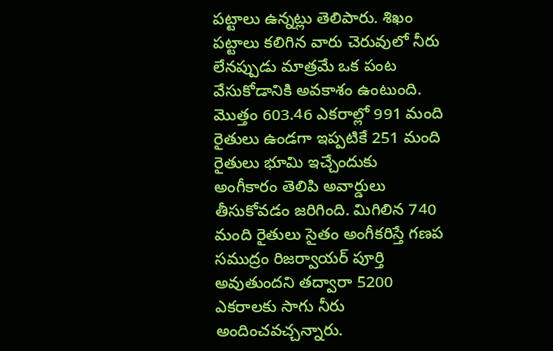పట్టాలు ఉన్నట్లు తెలిపారు. శిఖం పట్టాలు కలిగిన వారు చెరువులో నీరు లేనప్పుడు మాత్రమే ఒక పంట వేసుకోడానికి అవకాశం ఉంటుంది. మొత్తం 603.46 ఎకరాల్లో 991 మంది రైతులు ఉండగా ఇప్పటికే 251 మంది రైతులు భూమి ఇచ్చేందుకు అంగీకారం తెలిపి అవార్డులు తీసుకోవడం జరిగింది. మిగిలిన 740 మంది రైతులు సైతం అంగీకరిస్తే గణప సముద్రం రిజర్వాయర్ పూర్తి అవుతుందని తద్వారా 5200 ఎకరాలకు సాగు నీరు అందించవచ్చన్నారు.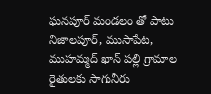ఘనపూర్ మండలం తో పాటు నిజాలపూర్, ముసాపేట, ముహమ్మద్ ఖాన్ పల్లి గ్రామాల రైతులకు సాగునీరు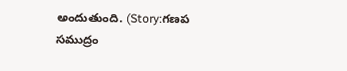అందుతుంది. (Story:గణప సముద్రం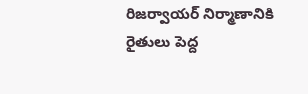రిజర్వాయర్ నిర్మాణానికి రైతులు పెద్ద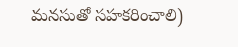మనసుతో సహకరించాలి)